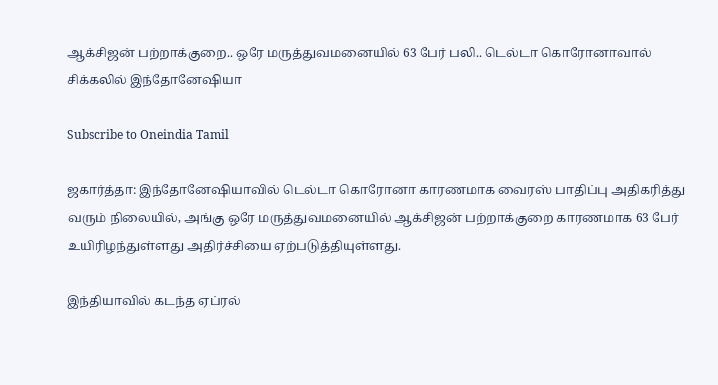ஆக்சிஜன் பற்றாக்குறை.. ஒரே மருத்துவமனையில் 63 பேர் பலி.. டெல்டா கொரோனாவால் சிக்கலில் இந்தோனேஷியா

Subscribe to Oneindia Tamil

ஜகார்த்தா: இந்தோனேஷியாவில் டெல்டா கொரோனா காரணமாக வைரஸ் பாதிப்பு அதிகரித்து வரும் நிலையில், அங்கு ஒரே மருத்துவமனையில் ஆக்சிஜன் பற்றாக்குறை காரணமாக 63 பேர் உயிரிழந்துள்ளது அதிர்ச்சியை ஏற்படுத்தியுள்ளது.

இந்தியாவில் கடந்த ஏப்ரல்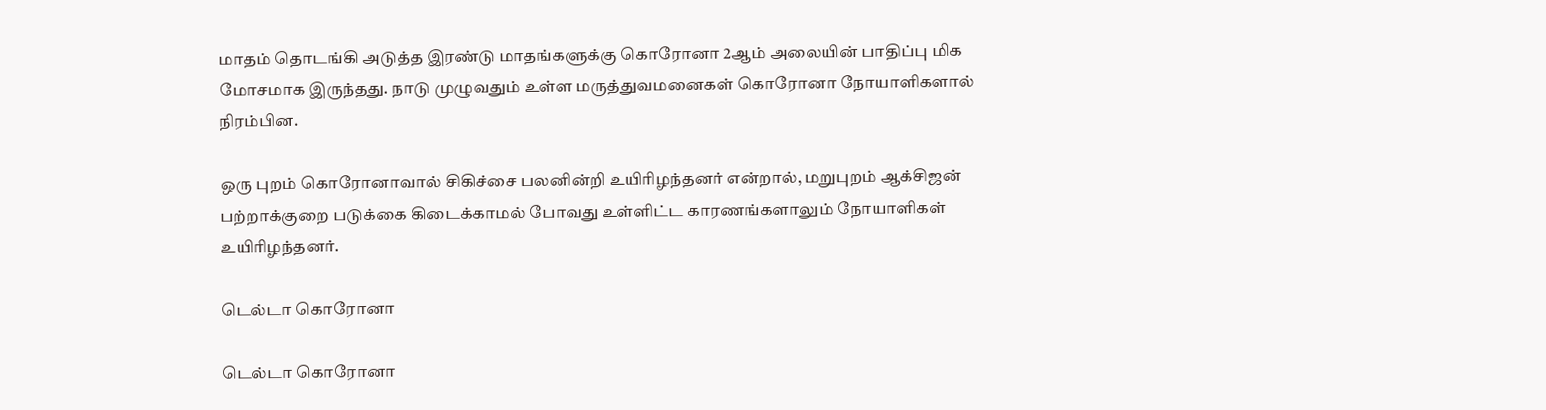மாதம் தொடங்கி அடுத்த இரண்டு மாதங்களுக்கு கொரோனா 2ஆம் அலையின் பாதிப்பு மிக மோசமாக இருந்தது. நாடு முழுவதும் உள்ள மருத்துவமனைகள் கொரோனா நோயாளிகளால் நிரம்பின.

ஒரு புறம் கொரோனாவால் சிகிச்சை பலனின்றி உயிரிழந்தனர் என்றால், மறுபுறம் ஆக்சிஜன் பற்றாக்குறை படுக்கை கிடைக்காமல் போவது உள்ளிட்ட காரணங்களாலும் நோயாளிகள் உயிரிழந்தனர்.

டெல்டா கொரோனா

டெல்டா கொரோனா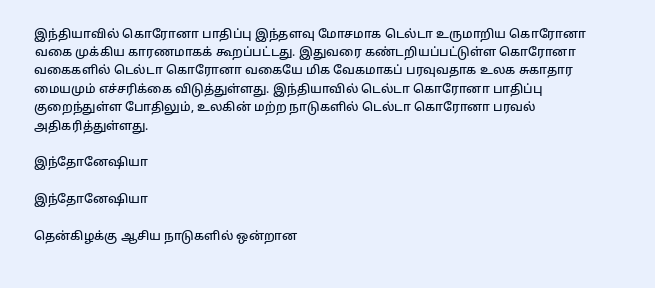இந்தியாவில் கொரோனா பாதிப்பு இந்தளவு மோசமாக டெல்டா உருமாறிய கொரோனா வகை முக்கிய காரணமாகக் கூறப்பட்டது. இதுவரை கண்டறியப்பட்டுள்ள கொரோனா வகைகளில் டெல்டா கொரோனா வகையே மிக வேகமாகப் பரவுவதாக உலக சுகாதார மையமும் எச்சரிக்கை விடுத்துள்ளது. இந்தியாவில் டெல்டா கொரோனா பாதிப்பு குறைந்துள்ள போதிலும், உலகின் மற்ற நாடுகளில் டெல்டா கொரோனா பரவல் அதிகரித்துள்ளது.

இந்தோனேஷியா

இந்தோனேஷியா

தென்கிழக்கு ஆசிய நாடுகளில் ஒன்றான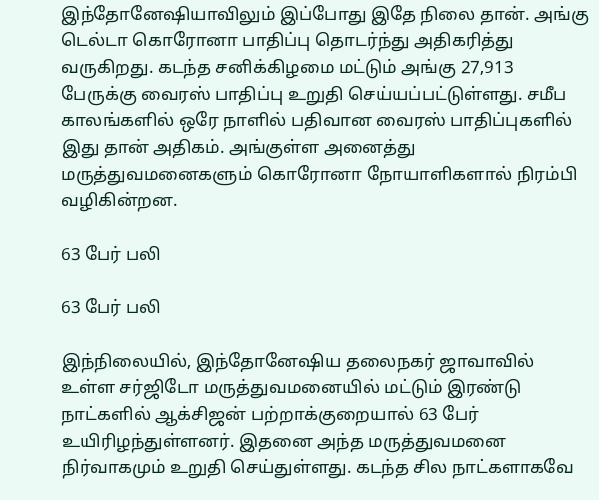இந்தோனேஷியாவிலும் இப்போது இதே நிலை தான். அங்கு டெல்டா கொரோனா பாதிப்பு தொடர்ந்து அதிகரித்து வருகிறது. கடந்த சனிக்கிழமை மட்டும் அங்கு 27,913 பேருக்கு வைரஸ் பாதிப்பு உறுதி செய்யப்பட்டுள்ளது. சமீப காலங்களில் ஒரே நாளில் பதிவான வைரஸ் பாதிப்புகளில் இது தான் அதிகம். அங்குள்ள அனைத்து மருத்துவமனைகளும் கொரோனா நோயாளிகளால் நிரம்பி வழிகின்றன.

63 பேர் பலி

63 பேர் பலி

இந்நிலையில், இந்தோனேஷிய தலைநகர் ஜாவாவில் உள்ள சர்ஜிடோ மருத்துவமனையில் மட்டும் இரண்டு நாட்களில் ஆக்சிஜன் பற்றாக்குறையால் 63 பேர் உயிரிழந்துள்ளனர். இதனை அந்த மருத்துவமனை நிர்வாகமும் உறுதி செய்துள்ளது. கடந்த சில நாட்களாகவே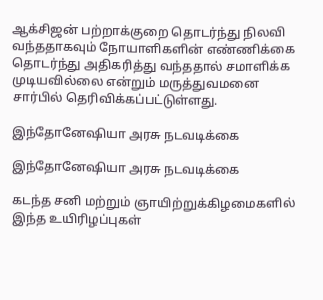ஆக்சிஜன் பற்றாக்குறை தொடர்ந்து நிலவி வந்ததாகவும் நோயாளிகளின் எண்ணிக்கை தொடர்ந்து அதிகரித்து வந்ததால் சமாளிக்க முடியவில்லை என்றும் மருத்துவமனை சார்பில் தெரிவிக்கப்பட்டுள்ளது.

இந்தோனேஷியா அரசு நடவடிக்கை

இந்தோனேஷியா அரசு நடவடிக்கை

கடந்த சனி மற்றும் ஞாயிற்றுக்கிழமைகளில் இந்த உயிரிழப்புகள்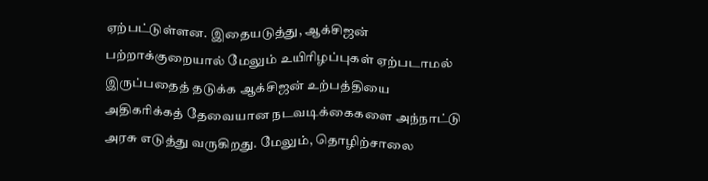ஏற்பட்டுள்ளன. இதையடுத்து, ஆக்சிஜன் பற்றாக்குறையால் மேலும் உயிரிழப்புகள் ஏற்படாமல் இருப்பதைத் தடுக்க ஆக்சிஜன் உற்பத்தியை அதிகரிக்கத் தேவையான நடவடிக்கைகளை அந்நாட்டு அரசு எடுத்து வருகிறது. மேலும், தொழிற்சாலை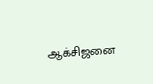ஆக்சிஜனை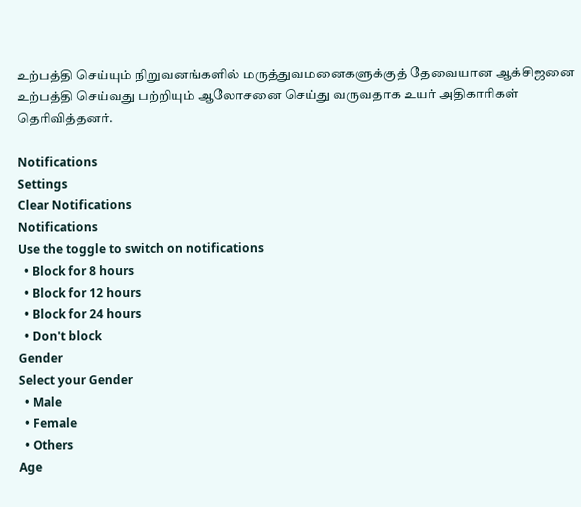உற்பத்தி செய்யும் நிறுவனங்களில் மருத்துவமனைகளுக்குத் தேவையான ஆக்சிஜனை உற்பத்தி செய்வது பற்றியும் ஆலோசனை செய்து வருவதாக உயர் அதிகாரிகள் தெரிவித்தனர்.

Notifications
Settings
Clear Notifications
Notifications
Use the toggle to switch on notifications
  • Block for 8 hours
  • Block for 12 hours
  • Block for 24 hours
  • Don't block
Gender
Select your Gender
  • Male
  • Female
  • Others
Age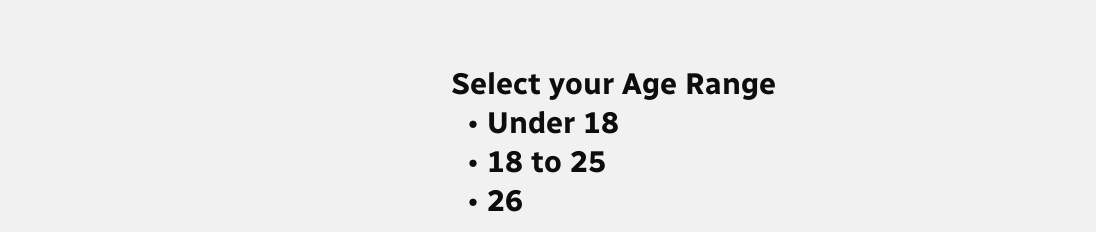Select your Age Range
  • Under 18
  • 18 to 25
  • 26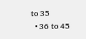to 35
  • 36 to 45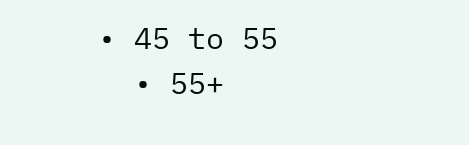• 45 to 55
  • 55+